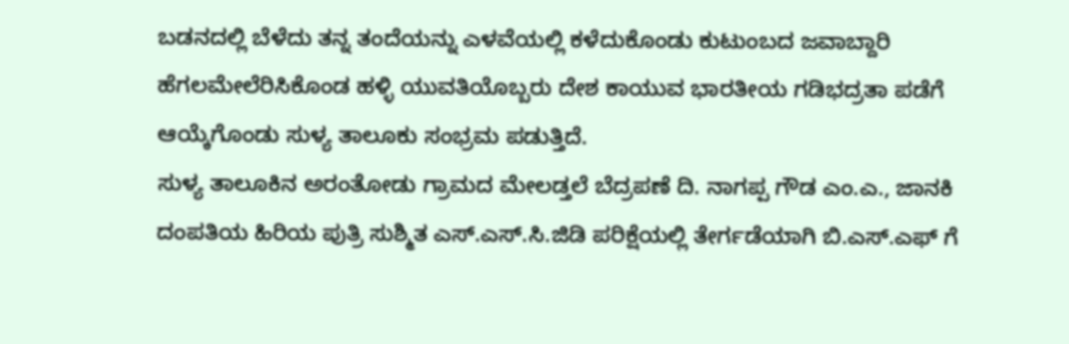ಬಡನದಲ್ಲಿ ಬೆಳೆದು ತನ್ನ ತಂದೆಯನ್ನು ಎಳವೆಯಲ್ಲಿ ಕಳೆದುಕೊಂಡು ಕುಟುಂಬದ ಜವಾಬ್ದಾರಿ ಹೆಗಲಮೇಲೆರಿಸಿಕೊಂಡ ಹಳ್ಳಿ ಯುವತಿಯೊಬ್ಬರು ದೇಶ ಕಾಯುವ ಭಾರತೀಯ ಗಡಿಭದ್ರತಾ ಪಡೆಗೆ ಆಯ್ಕೆಗೊಂಡು ಸುಳ್ಯ ತಾಲೂಕು ಸಂಭ್ರಮ ಪಡುತ್ತಿದೆ.
ಸುಳ್ಯ ತಾಲೂಕಿನ ಅರಂತೋಡು ಗ್ರಾಮದ ಮೇಲಡ್ತಲೆ ಬೆದ್ರಪಣೆ ದಿ. ನಾಗಪ್ಪ ಗೌಡ ಎಂ.ಎ., ಜಾನಕಿ ದಂಪತಿಯ ಹಿರಿಯ ಪುತ್ರಿ ಸುಶ್ಮಿತ ಎಸ್.ಎಸ್.ಸಿ.ಜಿಡಿ ಪರಿಕ್ಷೆಯಲ್ಲಿ ತೇರ್ಗಡೆಯಾಗಿ ಬಿ.ಎಸ್.ಎಫ್ ಗೆ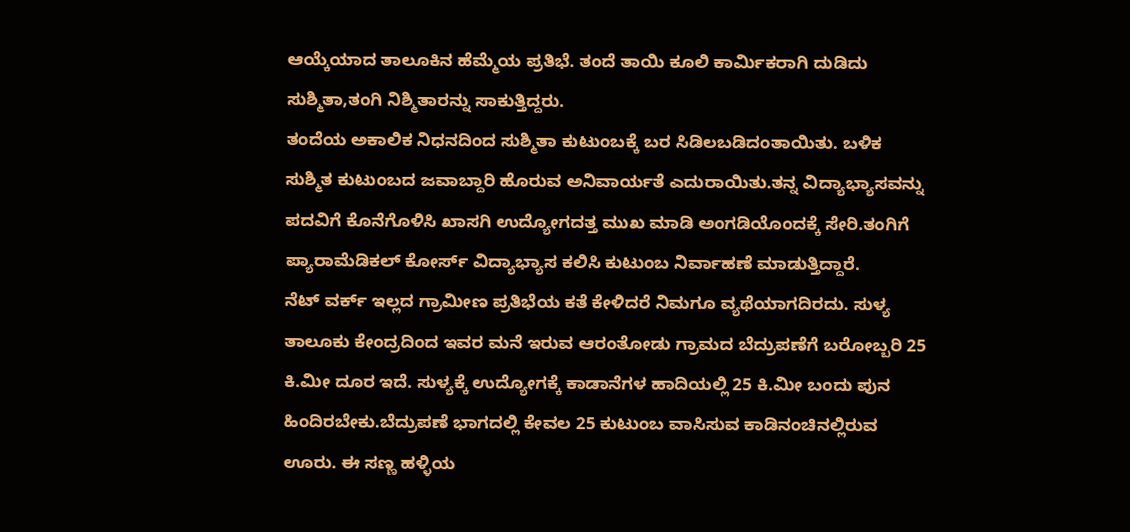ಆಯ್ಕೆಯಾದ ತಾಲೂಕಿನ ಹೆಮ್ಮೆಯ ಪ್ರತಿಭೆ. ತಂದೆ ತಾಯಿ ಕೂಲಿ ಕಾರ್ಮಿಕರಾಗಿ ದುಡಿದು ಸುಶ್ಮಿತಾ,ತಂಗಿ ನಿಶ್ಮಿತಾರನ್ನು ಸಾಕುತ್ತಿದ್ದರು.
ತಂದೆಯ ಅಕಾಲಿಕ ನಿಧನದಿಂದ ಸುಶ್ಮಿತಾ ಕುಟುಂಬಕ್ಕೆ ಬರ ಸಿಡಿಲಬಡಿದಂತಾಯಿತು. ಬಳಿಕ ಸುಶ್ಮಿತ ಕುಟುಂಬದ ಜವಾಬ್ದಾರಿ ಹೊರುವ ಅನಿವಾರ್ಯತೆ ಎದುರಾಯಿತು.ತನ್ನ ವಿದ್ಯಾಭ್ಯಾಸವನ್ನು ಪದವಿಗೆ ಕೊನೆಗೊಳಿಸಿ ಖಾಸಗಿ ಉದ್ಯೋಗದತ್ತ ಮುಖ ಮಾಡಿ ಅಂಗಡಿಯೊಂದಕ್ಕೆ ಸೇರಿ.ತಂಗಿಗೆ ಪ್ಯಾರಾಮೆಡಿಕಲ್ ಕೋರ್ಸ್ ವಿದ್ಯಾಭ್ಯಾಸ ಕಲಿಸಿ ಕುಟುಂಬ ನಿರ್ವಾಹಣೆ ಮಾಡುತ್ತಿದ್ದಾರೆ.
ನೆಟ್ ವರ್ಕ್ ಇಲ್ಲದ ಗ್ರಾಮೀಣ ಪ್ರತಿಭೆಯ ಕತೆ ಕೇಳಿದರೆ ನಿಮಗೂ ವ್ಯಥೆಯಾಗದಿರದು. ಸುಳ್ಯ ತಾಲೂಕು ಕೇಂದ್ರದಿಂದ ಇವರ ಮನೆ ಇರುವ ಆರಂತೋಡು ಗ್ರಾಮದ ಬೆದ್ರುಪಣೆಗೆ ಬರೋಬ್ಬರಿ 25 ಕಿ.ಮೀ ದೂರ ಇದೆ. ಸುಳ್ಯಕ್ಕೆ ಉದ್ಯೋಗಕ್ಕೆ ಕಾಡಾನೆಗಳ ಹಾದಿಯಲ್ಲಿ 25 ಕಿ.ಮೀ ಬಂದು ಪುನ ಹಿಂದಿರಬೇಕು.ಬೆದ್ರುಪಣೆ ಭಾಗದಲ್ಲಿ ಕೇವಲ 25 ಕುಟುಂಬ ವಾಸಿಸುವ ಕಾಡಿನಂಚಿನಲ್ಲಿರುವ ಊರು. ಈ ಸಣ್ಣ ಹಳ್ಳಿಯ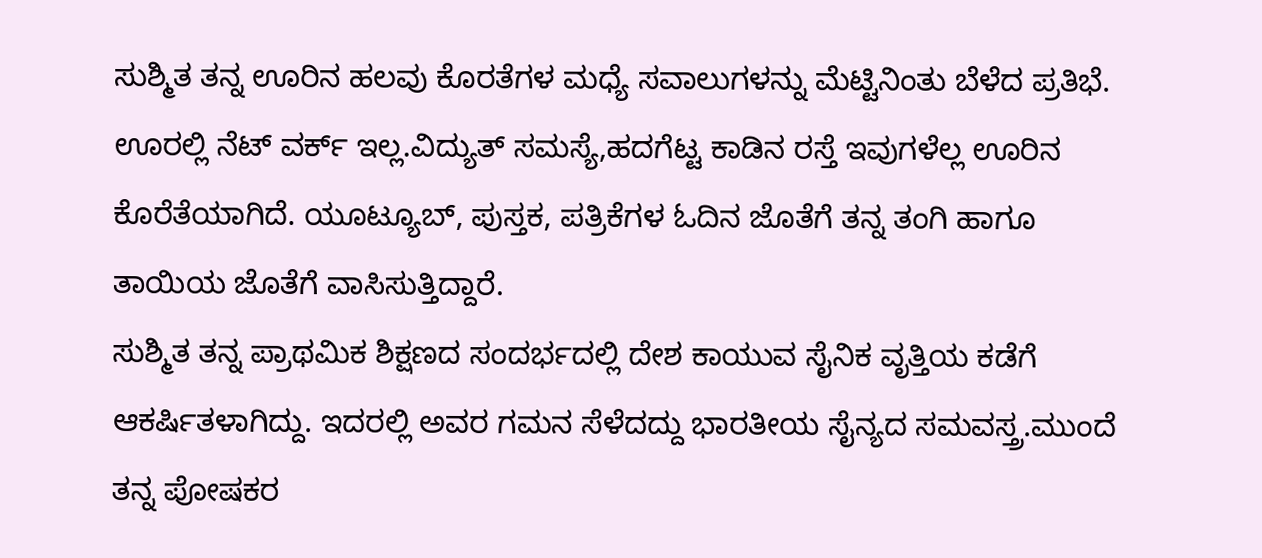ಸುಶ್ಮಿತ ತನ್ನ ಊರಿನ ಹಲವು ಕೊರತೆಗಳ ಮಧ್ಯೆ ಸವಾಲುಗಳನ್ನು ಮೆಟ್ಟಿನಿಂತು ಬೆಳೆದ ಪ್ರತಿಭೆ. ಊರಲ್ಲಿ ನೆಟ್ ವರ್ಕ್ ಇಲ್ಲ.ವಿದ್ಯುತ್ ಸಮಸ್ಯೆ,ಹದಗೆಟ್ಟ ಕಾಡಿನ ರಸ್ತೆ ಇವುಗಳೆಲ್ಲ ಊರಿನ ಕೊರೆತೆಯಾಗಿದೆ. ಯೂಟ್ಯೂಬ್, ಪುಸ್ತಕ, ಪತ್ರಿಕೆಗಳ ಓದಿನ ಜೊತೆಗೆ ತನ್ನ ತಂಗಿ ಹಾಗೂ ತಾಯಿಯ ಜೊತೆಗೆ ವಾಸಿಸುತ್ತಿದ್ದಾರೆ.
ಸುಶ್ಮಿತ ತನ್ನ ಪ್ರಾಥಮಿಕ ಶಿಕ್ಷಣದ ಸಂದರ್ಭದಲ್ಲಿ ದೇಶ ಕಾಯುವ ಸೈನಿಕ ವೃತ್ತಿಯ ಕಡೆಗೆ ಆಕರ್ಷಿತಳಾಗಿದ್ದು. ಇದರಲ್ಲಿ ಅವರ ಗಮನ ಸೆಳೆದದ್ದು ಭಾರತೀಯ ಸೈನ್ಯದ ಸಮವಸ್ತ್ರ.ಮುಂದೆ ತನ್ನ ಪೋಷಕರ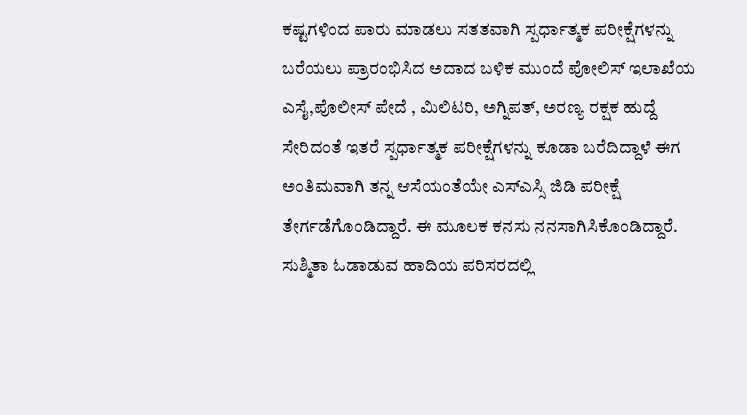ಕಷ್ಟಗಳಿಂದ ಪಾರು ಮಾಡಲು ಸತತವಾಗಿ ಸ್ಪರ್ಧಾತ್ಮಕ ಪರೀಕ್ಷೆಗಳನ್ನು ಬರೆಯಲು ಪ್ರಾರಂಭಿಸಿದ ಅದಾದ ಬಳಿಕ ಮುಂದೆ ಪೋಲಿಸ್ ಇಲಾಖೆಯ ಎಸೈ,ಪೊಲೀಸ್ ಪೇದೆ , ಮಿಲಿಟರಿ, ಅಗ್ನಿಪತ್, ಅರಣ್ಯ ರಕ್ಷಕ ಹುದ್ದೆ ಸೇರಿದಂತೆ ಇತರೆ ಸ್ಪರ್ಧಾತ್ಮಕ ಪರೀಕ್ಷೆಗಳನ್ನು ಕೂಡಾ ಬರೆದಿದ್ದಾಳೆ ಈಗ ಅಂತಿಮವಾಗಿ ತನ್ನ ಆಸೆಯಂತೆಯೇ ಎಸ್ಎಸ್ಸಿ ಜಿಡಿ ಪರೀಕ್ಷೆ ತೇರ್ಗಡೆಗೊಂಡಿದ್ದಾರೆ. ಈ ಮೂಲಕ ಕನಸು ನನಸಾಗಿಸಿಕೊಂಡಿದ್ದಾರೆ.
ಸುಶ್ಮಿತಾ ಓಡಾಡುವ ಹಾದಿಯ ಪರಿಸರದಲ್ಲಿ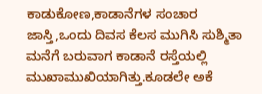ಕಾಡುಕೋಣ,ಕಾಡಾನೆಗಳ ಸಂಚಾರ ಜಾಸ್ತಿ,ಒಂದು ದಿವಸ ಕೆಲಸ ಮುಗಿಸಿ ಸುಶ್ಮಿತಾ ಮನೆಗೆ ಬರುವಾಗ ಕಾಡಾನೆ ರಸ್ತೆಯಲ್ಲಿ ಮುಖಾಮುಖಿಯಾಗಿತ್ತು.ಕೂಡಲೇ ಅಕೆ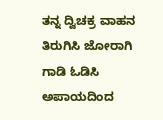ತನ್ನ ದ್ವಿಚಕ್ರ ವಾಹನ ತಿರುಗಿಸಿ ಜೋರಾಗಿ ಗಾಡಿ ಓಡಿಸಿ ಅಪಾಯದಿಂದ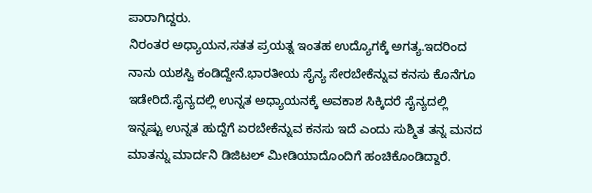ಪಾರಾಗಿದ್ದರು.
ನಿರಂತರ ಅಧ್ಯಾಯನ,ಸತತ ಪ್ರಯತ್ನ ಇಂತಹ ಉದ್ಯೊಗಕ್ಕೆ ಅಗತ್ಯ.ಇದರಿಂದ ನಾನು ಯಶಸ್ವಿ ಕಂಡಿದ್ದೇನೆ.ಭಾರತೀಯ ಸೈನ್ಯ ಸೇರಬೇಕೆನ್ನುವ ಕನಸು ಕೊನೆಗೂ ಇಡೇರಿದೆ.ಸೈನ್ಯದಲ್ಲಿ ಉನ್ನತ ಅಧ್ಯಾಯನಕ್ಕೆ ಅವಕಾಶ ಸಿಕ್ಕಿದರೆ ಸೈನ್ಯದಲ್ಲಿ ಇನ್ನಷ್ಟು ಉನ್ನತ ಹುದ್ದೆಗೆ ಏರಬೇಕೆನ್ನುವ ಕನಸು ಇದೆ ಎಂದು ಸುಶ್ಮಿತ ತನ್ನ ಮನದ ಮಾತನ್ನು ಮಾರ್ದನಿ ಡಿಜಿಟಲ್ ಮೀಡಿಯಾದೊಂದಿಗೆ ಹಂಚಿಕೊಂಡಿದ್ದಾರೆ.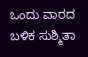ಒಂದು ವಾರದ ಬಳಿಕ ಸುಶ್ಮಿತಾ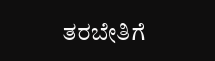ತರಬೇತಿಗೆ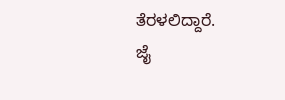ತೆರಳಲಿದ್ದಾರೆ.
ಜೈ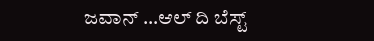ಜವಾನ್ …ಆಲ್ ದಿ ಬೆಸ್ಟ್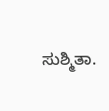ಸುಶ್ಮಿತಾ.